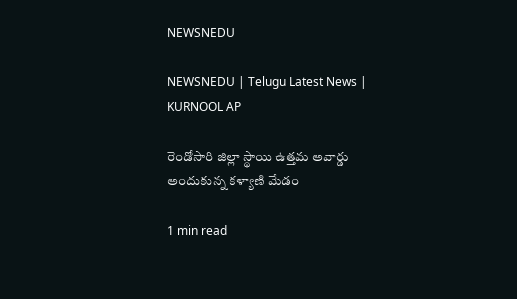NEWSNEDU

NEWSNEDU | Telugu Latest News | KURNOOL AP

రెండోసారి జిల్లా స్థాయి ఉత్తమ అవార్డు అందుకున్న కళ్యాణి మేడం

1 min read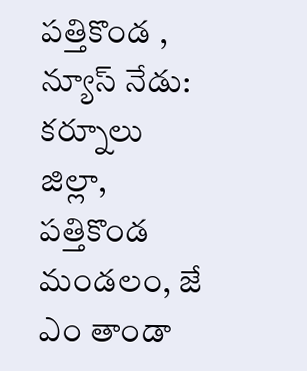పత్తికొండ , న్యూస్ నేడు:    కర్నూలు జిల్లా, పత్తికొండ మండలం, జే ఎం తాండా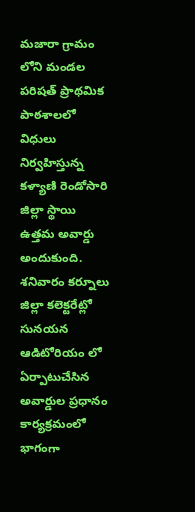మజారా గ్రామం లోని మండల పరిషత్ ప్రాథమిక పాఠశాలలో విధులు నిర్వహిస్తున్న కళ్యాణి రెండోసారి జిల్లా స్థాయి ఉత్తమ అవార్డు అందుకుంది. శనివారం కర్నూలు జిల్లా కలెక్టరేట్లో సునయన ఆడిటోరియం లో ఏర్పాటుచేసిన అవార్డుల ప్రధానం కార్యక్రమంలో భాగంగా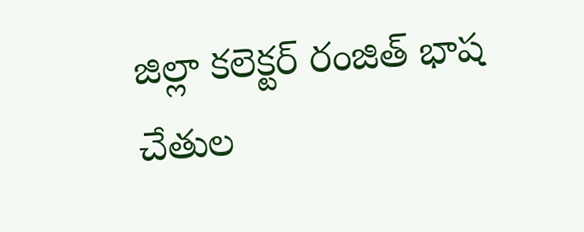జిల్లా కలెక్టర్ రంజిత్ భాష చేతుల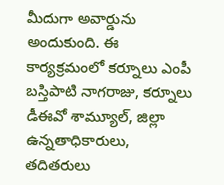మీదుగా అవార్డును అందుకుంది. ఈ కార్యక్రమంలో కర్నూలు ఎంపీ బస్తిపాటి నాగరాజు, కర్నూలు డీఈవో శామ్యూల్, జిల్లా ఉన్నతాధికారులు, తదితరులు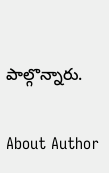పాల్గొన్నారు.

About Author